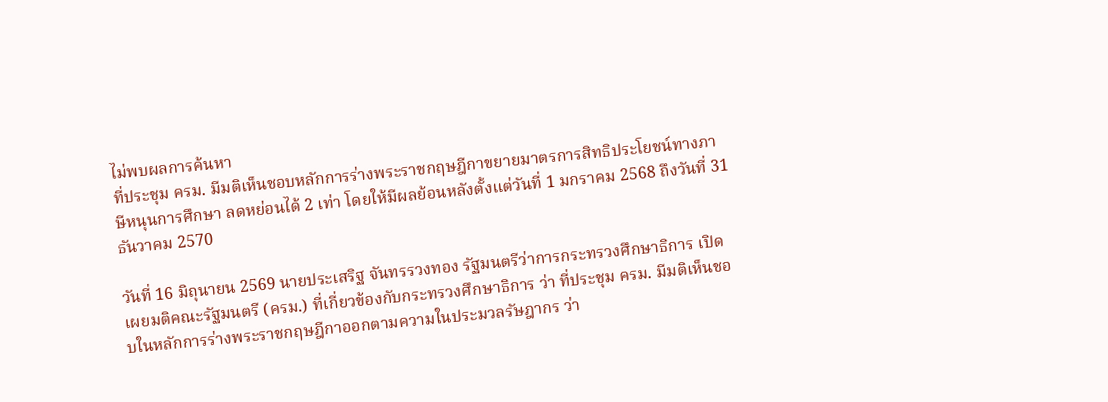ไม่พบผลการค้นหา
ที่ประชุม ครม. มีมติเห็นชอบหลักการร่างพระราชกฤษฎีกาขยายมาตรการสิทธิประโยชน์ทางภาษีหนุนการศึกษา ลดหย่อนได้ 2 เท่า โดยให้มีผลย้อนหลังตั้งแต่วันที่ 1 มกราคม 2568 ถึงวันที่ 31 ธันวาคม 2570

วันที่ 16 มิถุนายน 2569 นายประเสริฐ จันทรรวงทอง รัฐมนตรีว่าการกระทรวงศึกษาธิการ เปิดเผยมติคณะรัฐมนตรี (ครม.) ที่เกี่ยวข้องกับกระทรวงศึกษาธิการ ว่า ที่ประชุม ครม. มีมติเห็นชอบในหลักการร่างพระราชกฤษฎีกาออกตามความในประมวลรัษฎากร ว่า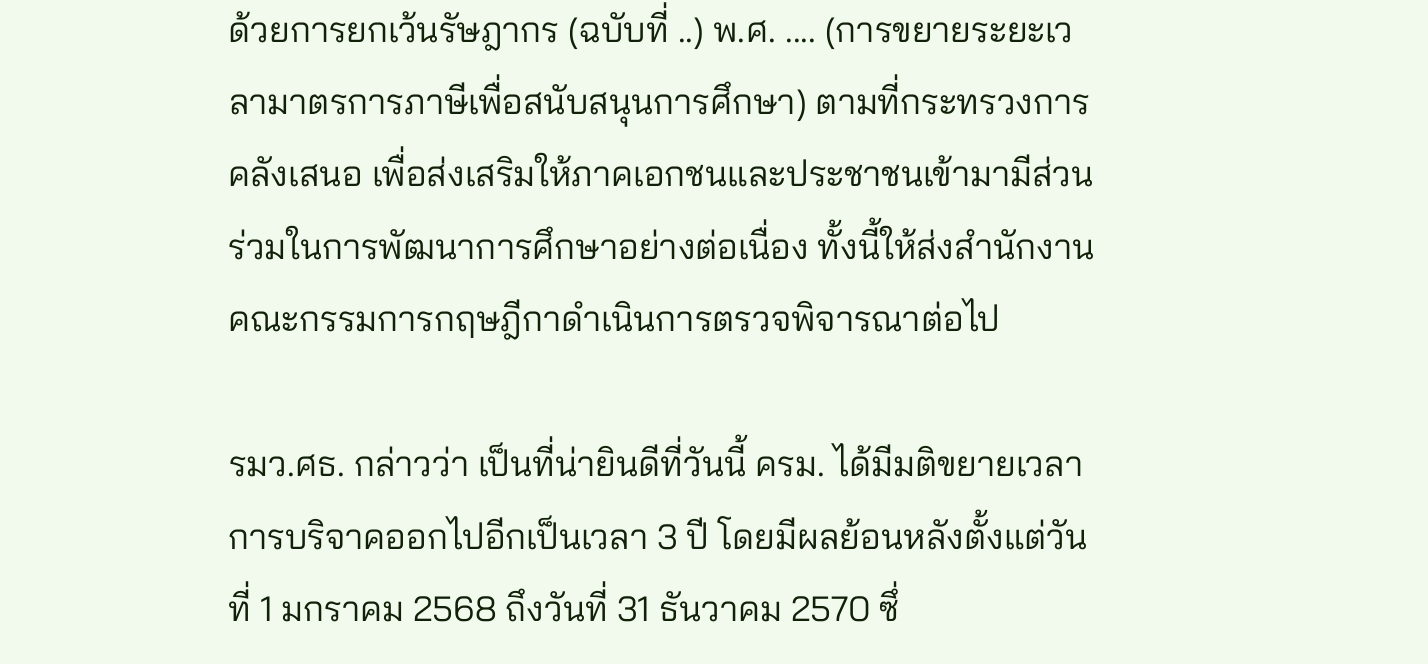ด้วยการยกเว้นรัษฎากร (ฉบับที่ ..) พ.ศ. .... (การขยายระยะเวลามาตรการภาษีเพื่อสนับสนุนการศึกษา) ตามที่กระทรวงการคลังเสนอ เพื่อส่งเสริมให้ภาคเอกชนและประชาชนเข้ามามีส่วนร่วมในการพัฒนาการศึกษาอย่างต่อเนื่อง ทั้งนี้ให้ส่งสำนักงานคณะกรรมการกฤษฎีกาดำเนินการตรวจพิจารณาต่อไป

รมว.ศธ. กล่าวว่า เป็นที่น่ายินดีที่วันนี้ ครม. ได้มีมติขยายเวลาการบริจาคออกไปอีกเป็นเวลา 3 ปี โดยมีผลย้อนหลังตั้งแต่วันที่ 1 มกราคม 2568 ถึงวันที่ 31 ธันวาคม 2570 ซึ่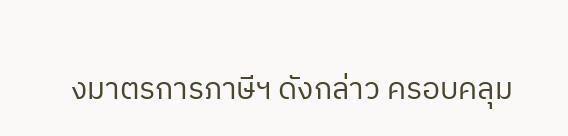งมาตรการภาษีฯ ดังกล่าว ครอบคลุม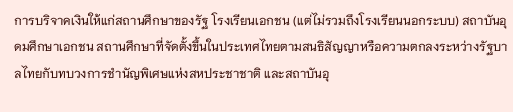การบริจาคเงินให้แก่สถานศึกษาของรัฐ โรงเรียนเอกชน (แต่ไม่รวมถึงโรงเรียนนอกระบบ) สถาบันอุดมศึกษาเอกชน สถานศึกษาที่จัดตั้งขึ้นในประเทศไทยตามสนธิสัญญาหรือความตกลงระหว่างรัฐบาลไทยกับทบวงการชำนัญพิเศษแห่งสหประชาชาติ และสถาบันอุ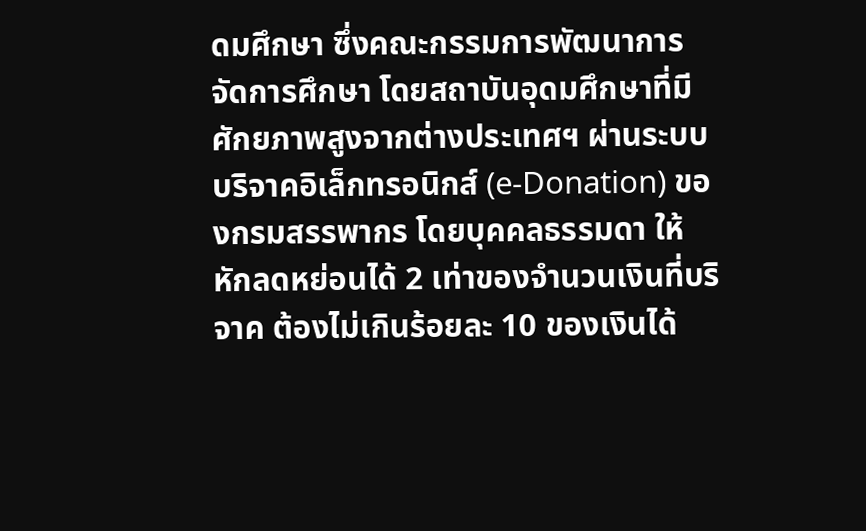ดมศึกษา ซึ่งคณะกรรมการพัฒนาการจัดการศึกษา โดยสถาบันอุดมศึกษาที่มีศักยภาพสูงจากต่างประเทศฯ ผ่านระบบบริจาคอิเล็กทรอนิกส์ (e-Donation) ของกรมสรรพากร โดยบุคคลธรรมดา ให้หักลดหย่อนได้ 2 เท่าของจำนวนเงินที่บริจาค ต้องไม่เกินร้อยละ 10 ของเงินได้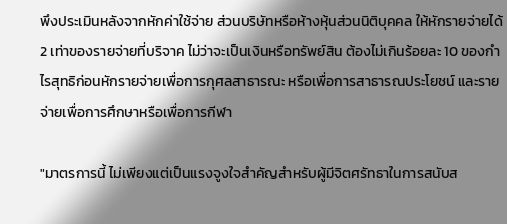พึงประเมินหลังจากหักค่าใช้จ่าย ส่วนบริษัทหรือห้างหุ้นส่วนนิติบุคคล ให้หักรายจ่ายได้ 2 เท่าของรายจ่ายที่บริจาค ไม่ว่าจะเป็นเงินหรือทรัพย์สิน ต้องไม่เกินร้อยละ 10 ของกำไรสุทธิก่อนหักรายจ่ายเพื่อการกุศลสาธารณะ หรือเพื่อการสาธารณประโยชน์ และรายจ่ายเพื่อการศึกษาหรือเพื่อการกีฬา

"มาตรการนี้ ไม่เพียงแต่เป็นแรงจูงใจสำคัญสำหรับผู้มีจิตศรัทธาในการสนับส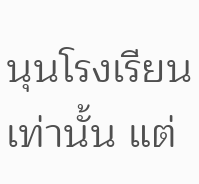นุนโรงเรียนเท่านั้น แต่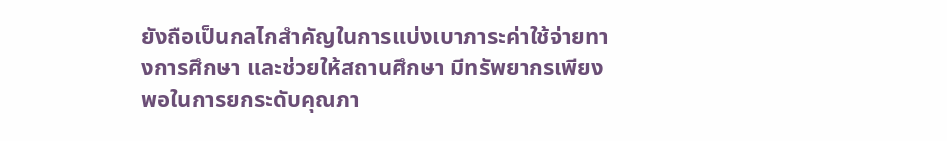ยังถือเป็นกลไกสำคัญในการแบ่งเบาภาระค่าใช้จ่ายทางการศึกษา และช่วยให้สถานศึกษา มีทรัพยากรเพียงพอในการยกระดับคุณภา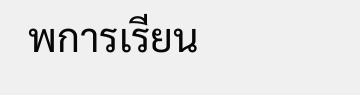พการเรียน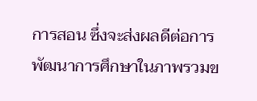การสอน ซึ่งจะส่งผลดีต่อการพัฒนาการศึกษาในภาพรวมข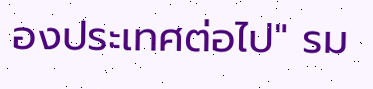องประเทศต่อไป" รม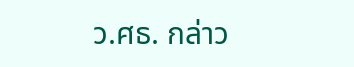ว.ศธ. กล่าว